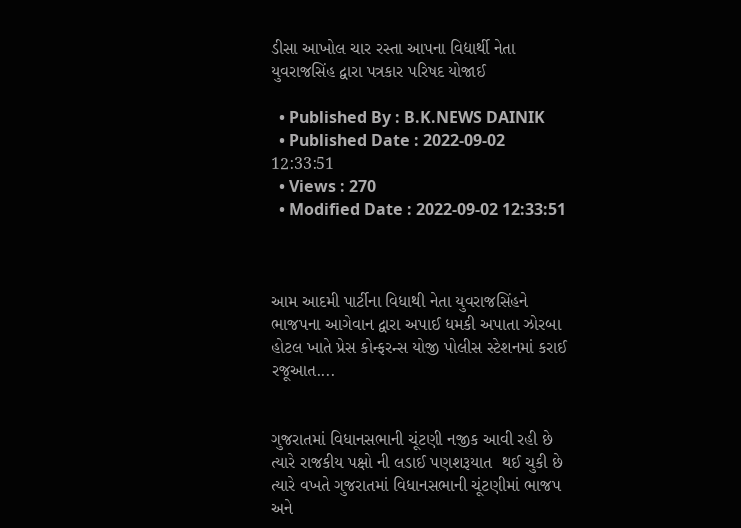ડીસા આખોલ ચાર રસ્તા આપના વિદ્યાર્થી નેતા યુવરાજસિંહ દ્વારા પત્રકાર પરિષદ યોજાઈ

  • Published By : B.K.NEWS DAINIK
  • Published Date : 2022-09-02 12:33:51
  • Views : 270
  • Modified Date : 2022-09-02 12:33:51



આમ આદમી પાર્ટીના વિધાથી નેતા યુવરાજસિંહને ભાજપના આગેવાન દ્વારા અપાઈ ધમકી અપાતા ઝોરબા હોટલ ખાતે પ્રેસ કોન્ફરન્સ યોજી પોલીસ સ્ટેશનમાં કરાઈ રજૂઆત....


ગુજરાતમાં વિધાનસભાની ચૂંટણી નજીક આવી રહી છે ત્યારે રાજકીય પક્ષો ની લડાઈ પણશરૂયાત  થઈ ચુકી છે ત્યારે વખતે ગુજરાતમાં વિધાનસભાની ચૂંટણીમાં ભાજપ અને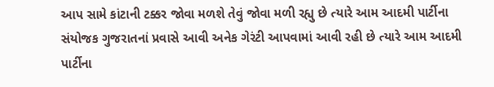આપ સામે કાંટાની ટક્કર જોવા મળશે તેવું જોવા મળી રહ્યુ છે ત્યારે આમ આદમી પાર્ટીના સંયોજક ગુજરાતનાં પ્રવાસે આવી અનેક ગેરંટી આપવામાં આવી રહી છે ત્યારે આમ આદમી પાર્ટીના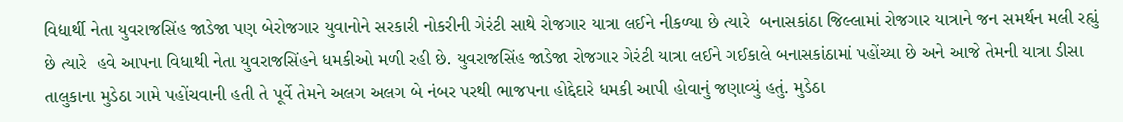વિદ્યાર્થી નેતા યુવરાજસિંહ જાડેજા પણ બેરોજગાર યુવાનોને સરકારી નોકરીની ગેરંટી સાથે રોજગાર યાત્રા લઈને નીકળ્યા છે ત્યારે  બનાસકાંઠા જિલ્લામાં રોજગાર યાત્રાને જન સમર્થન મલી રહ્યું છે ત્યારે  હવે આપના વિધાથી નેતા યુવરાજસિંહને ધમકીઓ મળી રહી છે. યુવરાજસિંહ જાડેજા રોજગાર ગેરંટી યાત્રા લઈને ગઈકાલે બનાસકાંઠામાં પહોંચ્યા છે અને આજે તેમની યાત્રા ડીસા તાલુકાના મુડેઠા ગામે પહોંચવાની હતી તે પૂર્વે તેમને અલગ અલગ બે નંબર પરથી ભાજપના હોદ્દેદારે ધમકી આપી હોવાનું જણાવ્યું હતું. મુડેઠા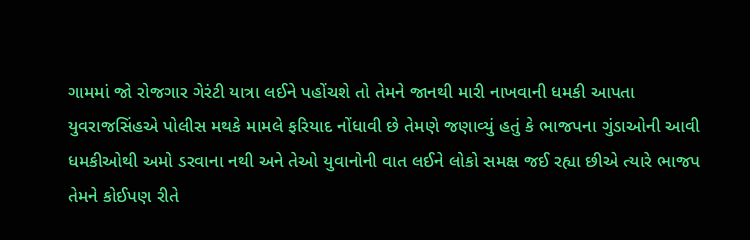ગામમાં જો રોજગાર ગેરંટી યાત્રા લઈને પહોંચશે તો તેમને જાનથી મારી નાખવાની ધમકી આપતા યુવરાજસિંહએ પોલીસ મથકે મામલે ફરિયાદ નોંધાવી છે તેમણે જણાવ્યું હતું કે ભાજપના ગુંડાઓની આવી ધમકીઓથી અમો ડરવાના નથી અને તેઓ યુવાનોની વાત લઈને લોકો સમક્ષ જઈ રહ્યા છીએ ત્યારે ભાજપ તેમને કોઈપણ રીતે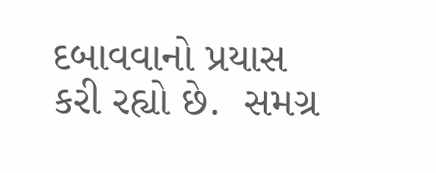દબાવવાનો પ્રયાસ કરી રહ્યો છે.  સમગ્ર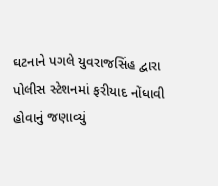ઘટનાને પગલે યુવરાજસિંહ દ્વારા પોલીસ સ્ટેશનમાં ફરીયાદ નોંધાવી હોવાનું જણાવ્યું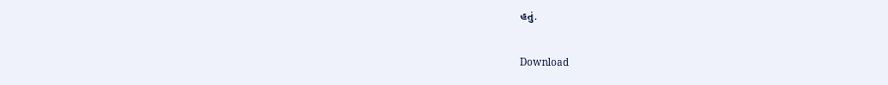હતું.

Download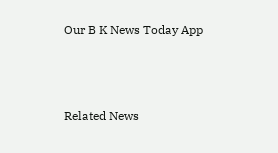Our B K News Today App



Related News